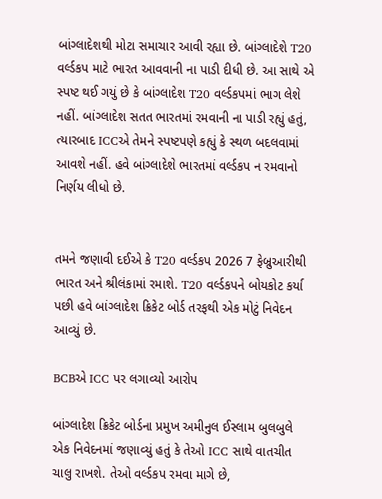બાંગ્લાદેશથી મોટા સમાચાર આવી રહ્યા છે. બાંગ્લાદેશે T20 વર્લ્ડકપ માટે ભારત આવવાની ના પાડી દીધી છે. આ સાથે એ સ્પષ્ટ થઈ ગયું છે કે બાંગ્લાદેશ T20 વર્લ્ડકપમાં ભાગ લેશે નહીં. બાંગ્લાદેશ સતત ભારતમાં રમવાની ના પાડી રહ્યું હતું, ત્યારબાદ ICCએ તેમને સ્પષ્ટપણે કહ્યું કે સ્થળ બદલવામાં આવશે નહીં. હવે બાંગ્લાદેશે ભારતમાં વર્લ્ડકપ ન રમવાનો નિર્ણય લીધો છે.


તમને જણાવી દઈએ કે T20 વર્લ્ડકપ 2026 7 ફેબ્રુઆરીથી ભારત અને શ્રીલંકામાં રમાશે. T20 વર્લ્ડકપને બોયકોટ કર્યા પછી હવે બાંગ્લાદેશ ક્રિકેટ બોર્ડ તરફથી એક મોટું નિવેદન આવ્યું છે.

BCBએ ICC પર લગાવ્યો આરોપ

બાંગ્લાદેશ ક્રિકેટ બોર્ડના પ્રમુખ અમીનુલ ઈસ્લામ બુલબુલે એક નિવેદનમાં જણાવ્યું હતું કે તેઓ ICC સાથે વાતચીત ચાલુ રાખશે. તેઓ વર્લ્ડકપ રમવા માગે છે,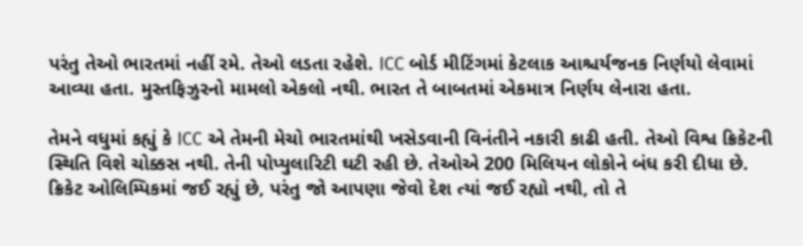પરંતુ તેઓ ભારતમાં નહીં રમે. તેઓ લડતા રહેશે. ICC બોર્ડ મીટિંગમાં કેટલાક આશ્ચર્યજનક નિર્ણયો લેવામાં આવ્યા હતા. મુસ્તફિઝુરનો મામલો એકલો નથી. ભારત તે બાબતમાં એકમાત્ર નિર્ણય લેનારા હતા.

તેમને વધુમાં કહ્યું કે ICC એ તેમની મેચો ભારતમાંથી ખસેડવાની વિનંતીને નકારી કાઢી હતી. તેઓ વિશ્વ ક્રિકેટની સ્થિતિ વિશે ચોક્કસ નથી. તેની પોપ્યુલારિટી ઘટી રહી છે. તેઓએ 200 મિલિયન લોકોને બંધ કરી દીધા છે. ક્રિકેટ ઓલિમ્પિકમાં જઈ રહ્યું છે, પરંતુ જો આપણા જેવો દેશ ત્યાં જઈ રહ્યો નથી, તો તે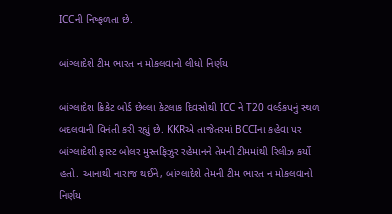ICCની નિષ્ફળતા છે.

બાંગ્લાદેશે ટીમ ભારત ન મોકલવાનો લીધો નિર્ણય

બાંગ્લાદેશ ક્રિકેટ બોર્ડ છેલ્લા કેટલાક દિવસોથી ICC ને T20 વર્લ્ડકપનું સ્થળ બદલવાની વિનંતી કરી રહ્યું છે. KKRએ તાજેતરમાં BCCIના કહેવા પર બાંગ્લાદેશી ફાસ્ટ બોલર મુસ્તફિઝુર રહેમાનને તેમની ટીમમાંથી રિલીઝ કર્યો હતો. આનાથી નારાજ થઈને, બાંગ્લાદેશે તેમની ટીમ ભારત ન મોકલવાનો નિર્ણય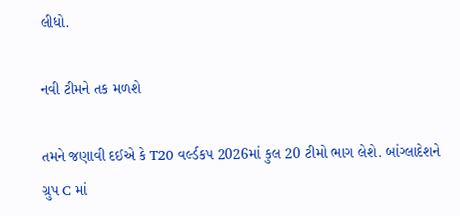લીધો.

નવી ટીમને તક મળશે

તમને જણાવી દઈએ કે T20 વર્લ્ડકપ 2026માં કુલ 20 ટીમો ભાગ લેશે. બાંગ્લાદેશને ગ્રુપ C માં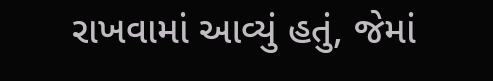રાખવામાં આવ્યું હતું, જેમાં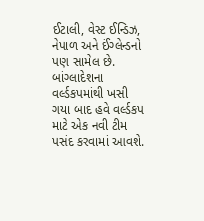ઈટાલી, વેસ્ટ ઈન્ડિઝ, નેપાળ અને ઈંગ્લેન્ડનો પણ સામેલ છે. બાંગ્લાદેશના વર્લ્ડકપમાંથી ખસી ગયા બાદ હવે વર્લ્ડકપ માટે એક નવી ટીમ પસંદ કરવામાં આવશે.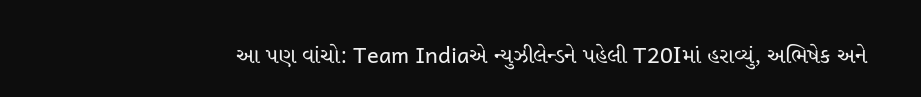આ પણ વાંચો: Team Indiaએ ન્યુઝીલેન્ડને પહેલી T20Iમાં હરાવ્યું, અભિષેક અને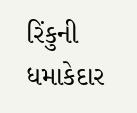રિંકુની ધમાકેદાર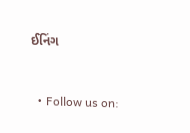ઈનિંગ



  • Follow us on: